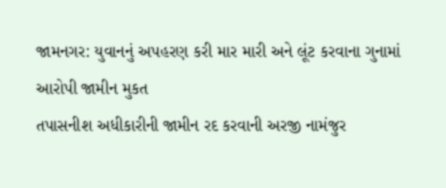જામનગર: યુવાનનું અપહરણ કરી માર મારી અને લૂંટ કરવાના ગુનામાં આરોપી જામીન મુકત
તપાસનીશ અધીકારીની જામીન રદ કરવાની અરજી નામંજુર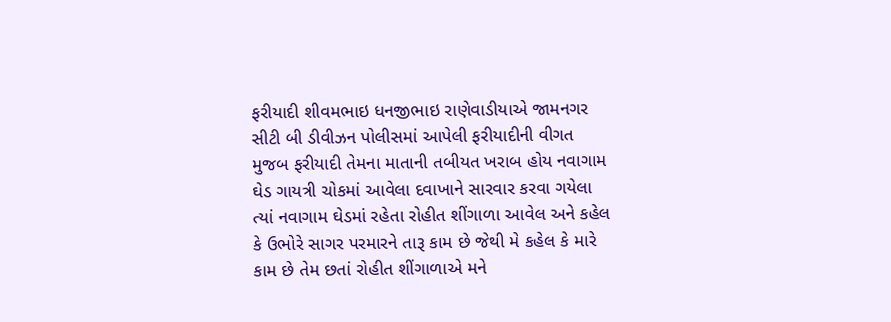ફરીયાદી શીવમભાઇ ધનજીભાઇ રાણેવાડીયાએ જામનગર સીટી બી ડીવીઝન પોલીસમાં આપેલી ફરીયાદીની વીગત મુજબ ફરીયાદી તેમના માતાની તબીયત ખરાબ હોય નવાગામ ઘેડ ગાયત્રી ચોકમાં આવેલા દવાખાને સારવાર કરવા ગયેલા ત્યાં નવાગામ ઘેડમાં રહેતા રોહીત શીંગાળા આવેલ અને કહેલ કે ઉભોરે સાગર પરમારને તારૂ કામ છે જેથી મે કહેલ કે મારે કામ છે તેમ છતાં રોહીત શીંગાળાએ મને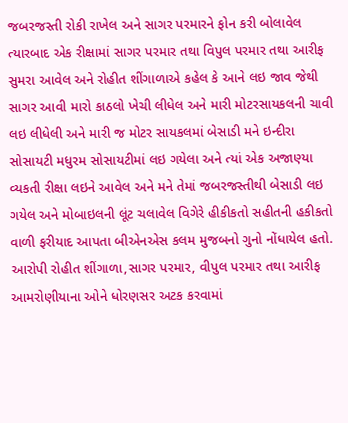જબરજસ્તી રોકી રાખેલ અને સાગર પરમારને ફોન કરી બોલાવેલ ત્યારબાદ એક રીક્ષામાં સાગર પરમાર તથા વિપુલ પરમાર તથા આરીફ સુમરા આવેલ અને રોહીત શીંગાળાએ કહેલ કે આને લઇ જાવ જેથી સાગર આવી મારો કાઠલો ખેચી લીધેલ અને મારી મોટરસાયકલની ચાવી લઇ લીધેલી અને મારી જ મોટર સાયકલમાં બેસાડી મને ઇન્દીરા સોસાયટી મધુરમ સોસાયટીમાં લઇ ગયેલા અને ત્યાં એક અજાણ્યા વ્યકતી રીક્ષા લઇને આવેલ અને મને તેમાં જબરજસ્તીથી બેસાડી લઇ ગયેલ અને મોબાઇલની લૂંટ ચલાવેલ વિગેરે હીકીકતો સહીતની હકીકતો વાળી ફરીયાદ આપતા બીએનએસ કલમ મુજબનો ગુનો નોંધાયેલ હતો.
આરોપી રોહીત શીંગાળા,સાગર પરમાર, વીપુલ પરમાર તથા આરીફ આમરોણીયાના ઓને ધોરણસર અટક કરવામાં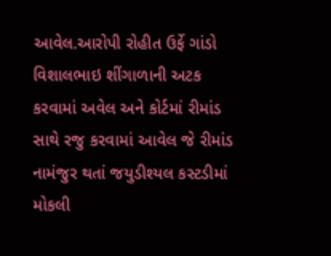આવેલ.આરોપી રોહીત ઉર્ફે ગાંડો વિશાલભાઇ શીંગાળાની અટક કરવામાં અવેલ અને કોર્ટમાં રીમાંડ સાથે રજુ કરવામાં આવેલ જે રીમાંડ નામંજુર થતાં જયુડીશ્યલ કસ્ટડીમાં મોકલી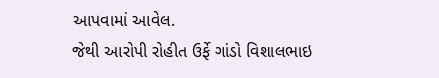આપવામાં આવેલ.
જેથી આરોપી રોહીત ઉર્ફે ગાંડો વિશાલભાઇ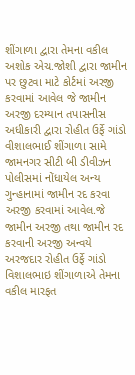શીંગાળા દ્વારા તેમના વકીલ અશોક એચ.જોશી દ્વારા જામીન પર છુટવા માટે કોર્ટમાં અરજી કરવામાં આવેલ જે જામીન અરજી દરમ્યાન તપાસનીસ અધીકારી દ્વારા રોહીત ઉર્ફે ગાંડો વીશાલભાઈ શીંગાળા સામે જામનગર સીટી બી ડીવીઝન પોલીસમાં નોંધાયેલ અન્ય ગુન્હાનામાં જામીન રદ કરવા અરજી કરવામાં આવેલ.જે જામીન અરજી તથા જામીન રદ કરવાની અરજી અન્વયે અરજદાર રોહીત ઉર્ફે ગાંડો વિશાલભાઇ શીંગાળાએ તેમના વકીલ મારફત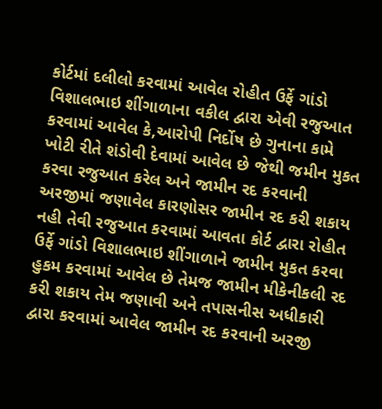કોર્ટમાં દલીલો કરવામાં આવેલ રોહીત ઉર્ફે ગાંડો વિશાલભાઇ શીંગાળાના વકીલ દ્વારા એવી રજુઆત કરવામાં આવેલ કે,આરોપી નિર્દોષ છે ગુનાના કામે ખોટી રીતે શંડોવી દેવામાં આવેલ છે જેથી જમીન મુકત કરવા રજુઆત કરેલ અને જામીન રદ કરવાની અરજીમાં જણાવેલ કારણોસર જામીન રદ કરી શકાય નહી તેવી રજુઆત કરવામાં આવતા કોર્ટ દ્વારા રોહીત ઉર્ફે ગાંડો વિશાલભાઇ શીંગાળાને જામીન મુકત કરવા હુકમ કરવામાં આવેલ છે તેમજ જામીન મીકેનીકલી રદ કરી શકાય તેમ જણાવી અને તપાસનીસ અધીકારી દ્વારા કરવામાં આવેલ જામીન રદ કરવાની અરજી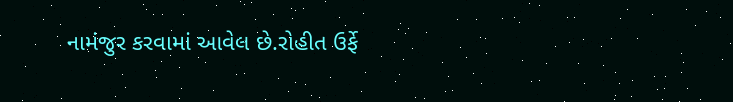નામંજુર કરવામાં આવેલ છે.રોહીત ઉર્ફે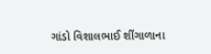ગાંડો વિશાલભાઈ શીંગાળાના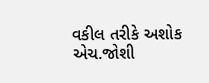વકીલ તરીકે અશોક એચ.જોશી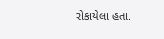રોકાયેલા હતા.